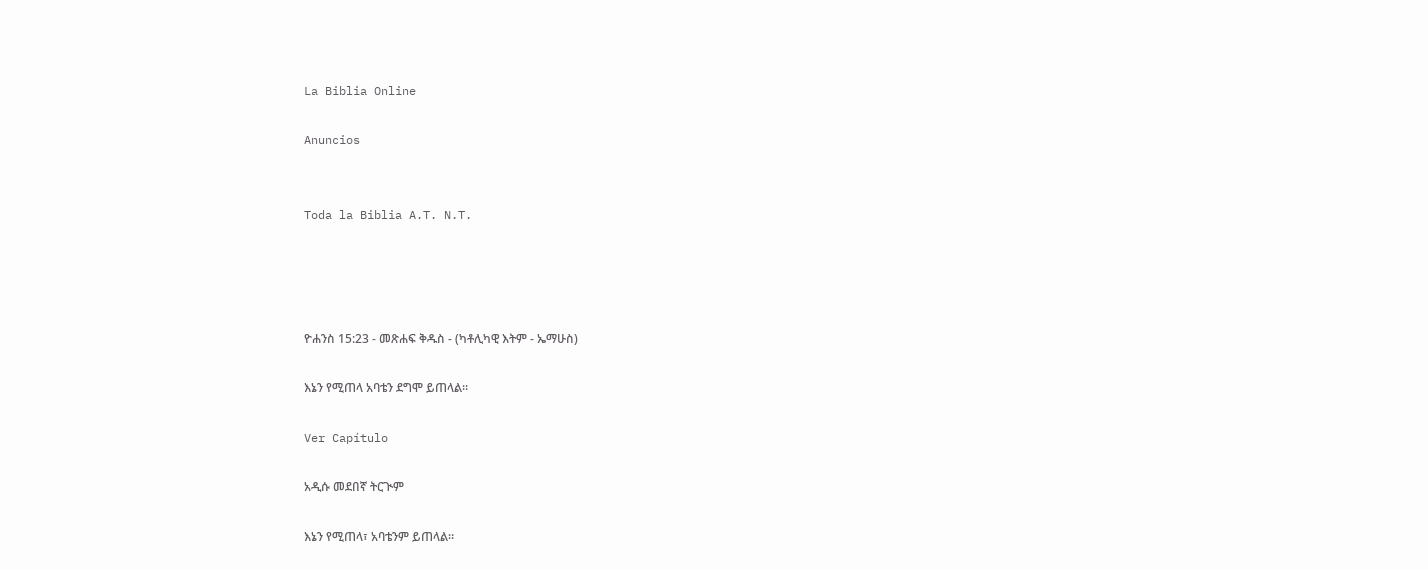La Biblia Online

Anuncios


Toda la Biblia A.T. N.T.




ዮሐንስ 15:23 - መጽሐፍ ቅዱስ - (ካቶሊካዊ እትም - ኤማሁስ)

እኔን የሚጠላ አባቴን ደግሞ ይጠላል።

Ver Capítulo

አዲሱ መደበኛ ትርጒም

እኔን የሚጠላ፣ አባቴንም ይጠላል።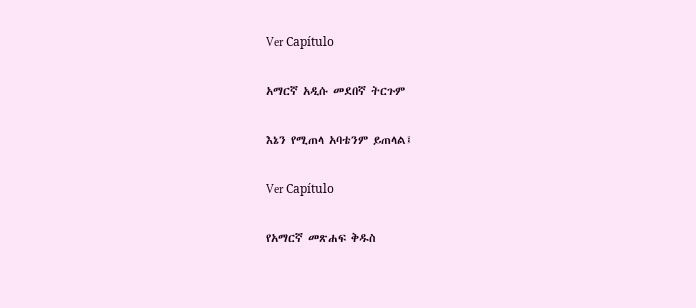Ver Capítulo

አማርኛ አዲሱ መደበኛ ትርጉም

እኔን የሚጠላ አባቴንም ይጠላል፤

Ver Capítulo

የአማርኛ መጽሐፍ ቅዱስ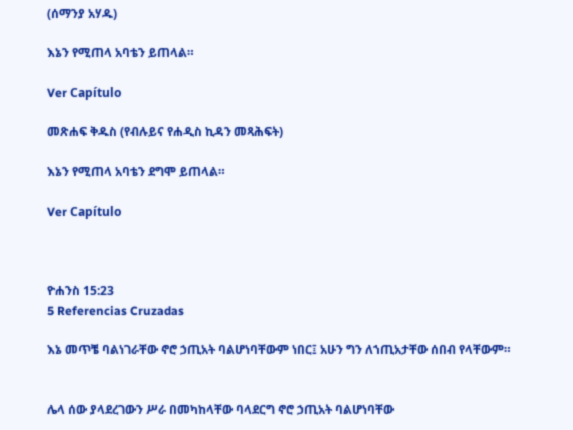(ሰማንያ አሃዱ)

እኔን የሚጠላ አባቴን ይጠላል።

Ver Capítulo

መጽሐፍ ቅዱስ (የብሉይና የሐዲስ ኪዳን መጻሕፍት)

እኔን የሚጠላ አባቴን ደግሞ ይጠላል።

Ver Capítulo



ዮሐንስ 15:23
5 Referencias Cruzadas

እኔ መጥቼ ባልነገራቸው ኖሮ ኃጢአት ባልሆነባቸውም ነበር፤ አሁን ግን ለኀጢአታቸው ሰበብ የላቸውም።


ሌላ ሰው ያላደረገውን ሥራ በመካከላቸው ባላደርግ ኖሮ ኃጢአት ባልሆነባቸው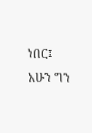ነበር፤ አሁን ግን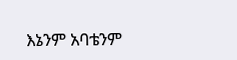እኔንም አባቴንም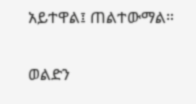አይተዋል፤ ጠልተውማል።


ወልድን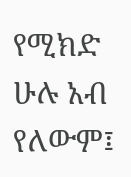የሚክድ ሁሉ አብ የለውም፤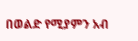በወልድ የሚያምን አብ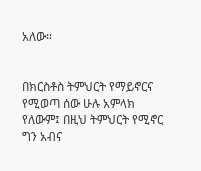አለው።


በክርስቶስ ትምህርት የማይኖርና የሚወጣ ሰው ሁሉ አምላክ የለውም፤ በዚህ ትምህርት የሚኖር ግን አብና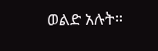ወልድ አሉት።